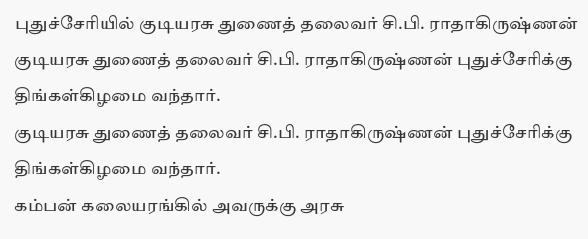புதுச்சேரியில் குடியரசு துணைத் தலைவர் சி.பி. ராதாகிருஷ்ணன்
குடியரசு துணைத் தலைவர் சி.பி. ராதாகிருஷ்ணன் புதுச்சேரிக்கு திங்கள்கிழமை வந்தார்.
குடியரசு துணைத் தலைவர் சி.பி. ராதாகிருஷ்ணன் புதுச்சேரிக்கு திங்கள்கிழமை வந்தார்.
கம்பன் கலையரங்கில் அவருக்கு அரசு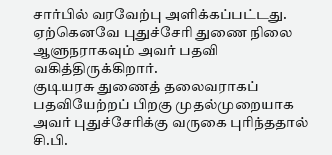சார்பில் வரவேற்பு அளிக்கப்பட்டது. ஏற்கெனவே புதுச்சேரி துணை நிலை ஆளுநராகவும் அவர் பதவி வகித்திருக்கிறார்.
குடியரசு துணைத் தலைவராகப் பதவியேற்றப் பிறகு முதல்முறையாக அவர் புதுச்சேரிக்கு வருகை புரிந்ததால் சி.பி.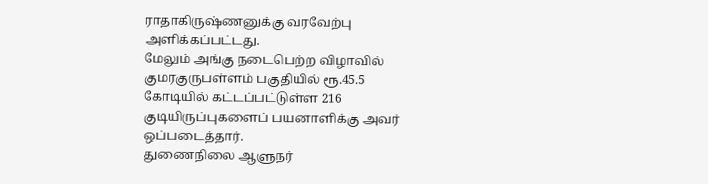ராதாகிருஷ்ணனுக்கு வரவேற்பு அளிக்கப்பட்டது.
மேலும் அங்கு நடைபெற்ற விழாவில் குமரகுருபள்ளம் பகுதியில் ரூ.45.5 கோடியில் கட்டப்பட்டுள்ள 216 குடியிருப்புகளைப் பயனாளிக்கு அவர் ஒப்படைத்தார்.
துணைநிலை ஆளுநர்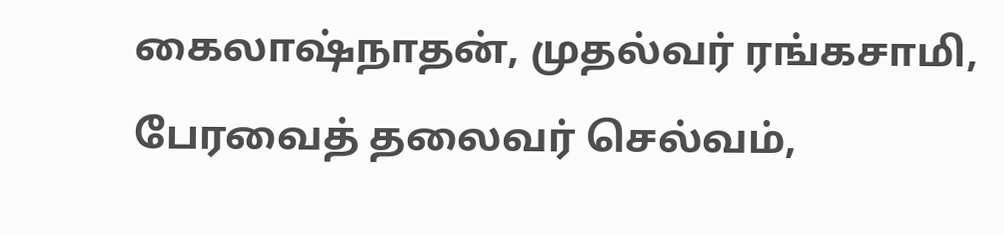கைலாஷ்நாதன், முதல்வர் ரங்கசாமி, பேரவைத் தலைவர் செல்வம்,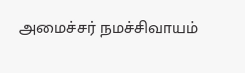அமைச்சர் நமச்சிவாயம்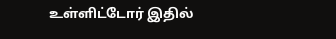உள்ளிட்டோர் இதில்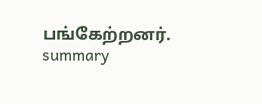பங்கேற்றனர்.
summary